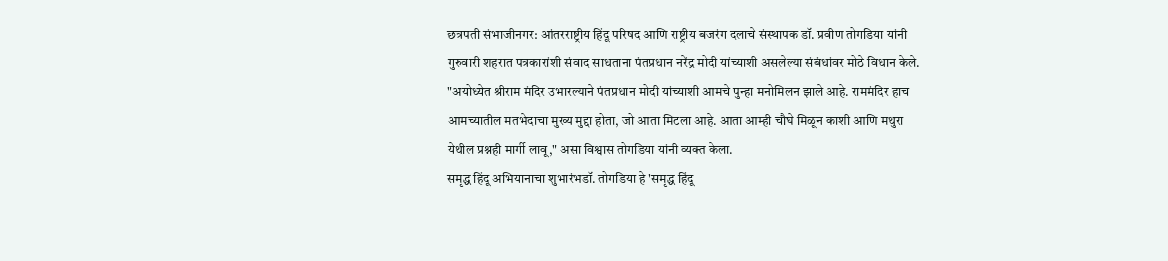छत्रपती संभाजीनगर: आंतरराष्ट्रीय हिंदू परिषद आणि राष्ट्रीय बजरंग दलाचे संस्थापक डॉ. प्रवीण तोगडिया यांनी गुरुवारी शहरात पत्रकारांशी संवाद साधताना पंतप्रधान नरेंद्र मोदी यांच्याशी असलेल्या संबंधांवर मोठे विधान केले. "अयोध्येत श्रीराम मंदिर उभारल्याने पंतप्रधान मोदी यांच्याशी आमचे पुन्हा मनोमिलन झाले आहे. राममंदिर हाच आमच्यातील मतभेदाचा मुख्य मुद्दा होता, जो आता मिटला आहे. आता आम्ही चौघे मिळून काशी आणि मथुरा येथील प्रश्नही मार्गी लावू," असा विश्वास तोगडिया यांनी व्यक्त केला.
समृद्ध हिंदू अभियानाचा शुभारंभडॉ. तोगडिया हे 'समृद्ध हिंदू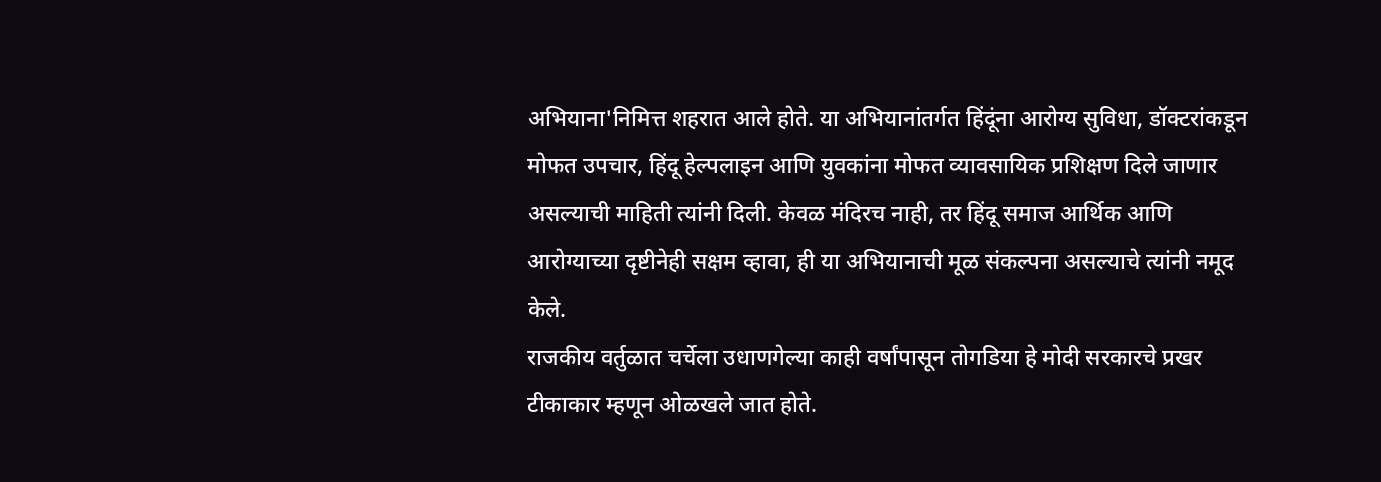अभियाना'निमित्त शहरात आले होते. या अभियानांतर्गत हिंदूंना आरोग्य सुविधा, डॉक्टरांकडून मोफत उपचार, हिंदू हेल्पलाइन आणि युवकांना मोफत व्यावसायिक प्रशिक्षण दिले जाणार असल्याची माहिती त्यांनी दिली. केवळ मंदिरच नाही, तर हिंदू समाज आर्थिक आणि आरोग्याच्या दृष्टीनेही सक्षम व्हावा, ही या अभियानाची मूळ संकल्पना असल्याचे त्यांनी नमूद केले.
राजकीय वर्तुळात चर्चेला उधाणगेल्या काही वर्षांपासून तोगडिया हे मोदी सरकारचे प्रखर टीकाकार म्हणून ओळखले जात होते.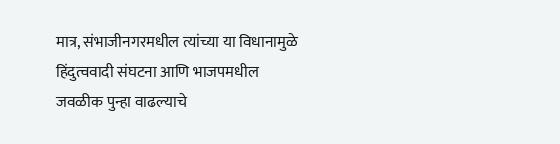मात्र, संभाजीनगरमधील त्यांच्या या विधानामुळे हिंदुत्ववादी संघटना आणि भाजपमधील जवळीक पुन्हा वाढल्याचे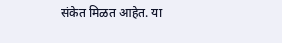संकेत मिळत आहेत. या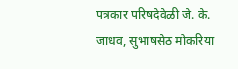पत्रकार परिषदेवेळी जे. के. जाधव, सुभाषसेठ मोकरिया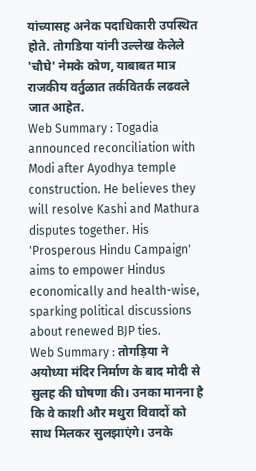यांच्यासह अनेक पदाधिकारी उपस्थित होते. तोगडिया यांनी उल्लेख केलेले 'चौघे' नेमके कोण, याबाबत मात्र राजकीय वर्तुळात तर्कवितर्क लढवले जात आहेत.
Web Summary : Togadia announced reconciliation with Modi after Ayodhya temple construction. He believes they will resolve Kashi and Mathura disputes together. His 'Prosperous Hindu Campaign' aims to empower Hindus economically and health-wise, sparking political discussions about renewed BJP ties.
Web Summary : तोगड़िया ने अयोध्या मंदिर निर्माण के बाद मोदी से सुलह की घोषणा की। उनका मानना है कि वे काशी और मथुरा विवादों को साथ मिलकर सुलझाएंगे। उनके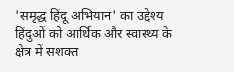'समृद्ध हिंदू अभियान' का उद्देश्य हिंदुओं को आर्थिक और स्वास्थ्य के क्षेत्र में सशक्त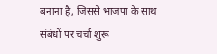बनाना है, जिससे भाजपा के साथ संबंधों पर चर्चा शुरू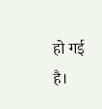हो गई है।